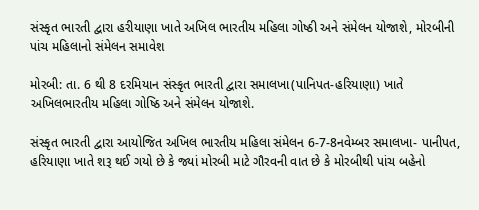સંસ્કૃત ભારતી દ્વારા હરીયાણા ખાતે અખિલ ભારતીય મહિલા ગોષ્ઠી અને સંમેલન યોજાશે, મોરબીની પાંચ મહિલાનો સંમેલન સમાવેશ

મોરબી: તા. 6 થી 8 દરમિયાન સંસ્કૃત ભારતી દ્વારા સમાલખા(પાનિપત-હરિયાણા) ખાતે અખિલભારતીય મહિલા ગોષ્ઠિ અને સંમેલન યોજાશે.

સંસ્કૃત ભારતી દ્વારા આયોજિત અખિલ ભારતીય મહિલા સંમેલન 6-7-8નવેમ્બર સમાલખા- પાનીપત, હરિયાણા ખાતે શરૂ થઈ ગયો છે કે જ્યાં મોરબી માટે ગૌરવની વાત છે કે મોરબીથી પાંચ બહેનો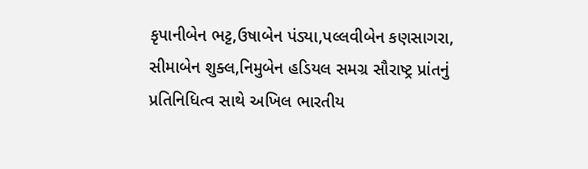કૃપાનીબેન ભટ્ટ,ઉષાબેન પંડ્યા,પલ્લવીબેન કણસાગરા, સીમાબેન શુક્લ,નિમુબેન હડિયલ સમગ્ર સૌરાષ્ટ્ર પ્રાંતનું પ્રતિનિધિત્વ સાથે અખિલ ભારતીય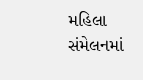મહિલા સંમેલનમાં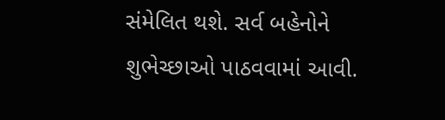સંમેલિત થશે. સર્વ બહેનોને શુભેચ્છાઓ પાઠવવામાં આવી.